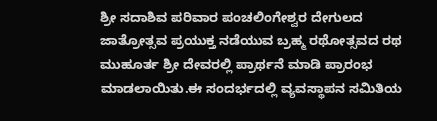ಶ್ರೀ ಸದಾಶಿವ ಪರಿವಾರ ಪಂಚಲಿಂಗೇಶ್ವರ ದೇಗುಲದ ಜಾತ್ರೋತ್ಸವ ಪ್ರಯುಕ್ತ ನಡೆಯುವ ಬ್ರಹ್ಮ ರಥೋತ್ಸವದ ರಥ ಮುಹೂರ್ತ ಶ್ರೀ ದೇವರಲ್ಲಿ ಪ್ರಾರ್ಥನೆ ಮಾಡಿ ಪ್ರಾರಂಭ ಮಾಡಲಾಯಿತು.ಈ ಸಂದರ್ಭದಲ್ಲಿ ವ್ಯವಸ್ಥಾಪನ ಸಮಿತಿಯ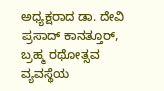ಅಧ್ಯಕ್ಷರಾದ ಡಾ. ದೇವಿ ಪ್ರಸಾದ್ ಕಾನತ್ತೂರ್, ಬ್ರಹ್ಮ ರಥೋತ್ಸವ ವ್ಯವಸ್ಥೆಯ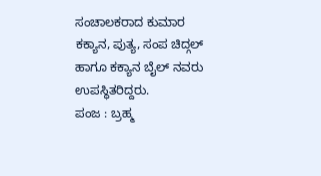ಸಂಚಾಲಕರಾದ ಕುಮಾರ ಕಕ್ಯಾನ, ಪುತ್ಯ, ಸಂಪ ಚಿದ್ಗಲ್ ಹಾಗೂ ಕಕ್ಯಾನ ಬೈಲ್ ನವರು ಉಪಸ್ಥಿತರಿದ್ದರು.
ಪಂಜ : ಬ್ರಹ್ಮ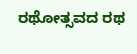ರಥೋತ್ಸವದ ರಥ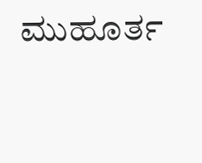ಮುಹೂರ್ತ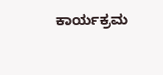ಕಾರ್ಯಕ್ರಮ